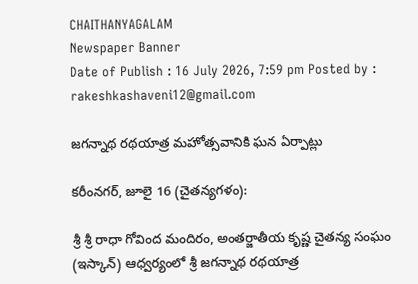CHAITHANYAGALAM
Newspaper Banner
Date of Publish : 16 July 2026, 7:59 pm Posted by : rakeshkashaveni12@gmail.com

జగన్నాథ రథయాత్ర మహోత్సవానికి ఘన ఏర్పాట్లు

కరీంనగర్, జూలై 16 (చైతన్యగళం):

శ్రీ శ్రీ రాధా గోవింద మందిరం, అంతర్జాతీయ కృష్ణ చైతన్య సంఘం (ఇస్కాన్) ఆధ్వర్యంలో శ్రీ జగన్నాథ రథయాత్ర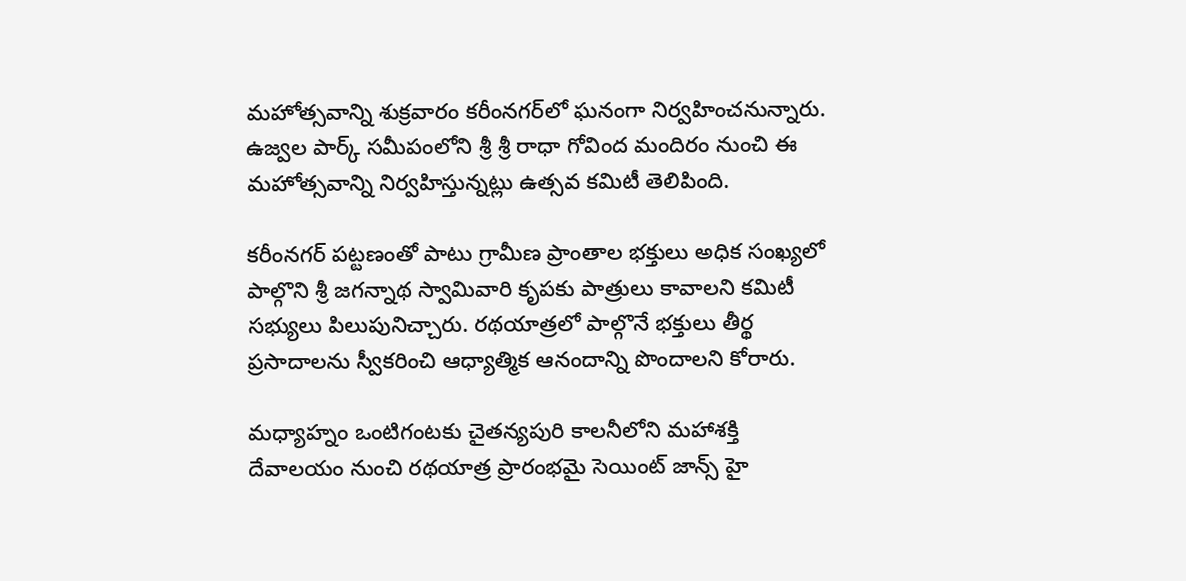మహోత్సవాన్ని శుక్రవారం కరీంనగర్‌లో ఘనంగా నిర్వహించనున్నారు. ఉజ్వల పార్క్ సమీపంలోని శ్రీ శ్రీ రాధా గోవింద మందిరం నుంచి ఈ మహోత్సవాన్ని నిర్వహిస్తున్నట్లు ఉత్సవ కమిటీ తెలిపింది.

కరీంనగర్ పట్టణంతో పాటు గ్రామీణ ప్రాంతాల భక్తులు అధిక సంఖ్యలో పాల్గొని శ్రీ జగన్నాథ స్వామివారి కృపకు పాత్రులు కావాలని కమిటీ సభ్యులు పిలుపునిచ్చారు. రథయాత్రలో పాల్గొనే భక్తులు తీర్థ ప్రసాదాలను స్వీకరించి ఆధ్యాత్మిక ఆనందాన్ని పొందాలని కోరారు.

మధ్యాహ్నం ఒంటిగంటకు చైతన్యపురి కాలనీలోని మహాశక్తి దేవాలయం నుంచి రథయాత్ర ప్రారంభమై సెయింట్ జాన్స్ హై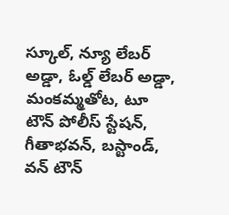స్కూల్, న్యూ లేబర్ అడ్డా, ఓల్డ్ లేబర్ అడ్డా, మంకమ్మతోట, టూ టౌన్ పోలీస్ స్టేషన్, గీతాభవన్, బస్టాండ్, వన్ టౌన్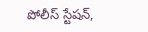పోలీస్ స్టేషన్,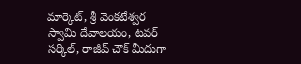మార్కెట్, శ్రీ వెంకటేశ్వర స్వామి దేవాలయం, టవర్ సర్కిల్, రాజీవ్ చౌక్ మీదుగా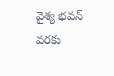వైశ్య భవన్ వరకు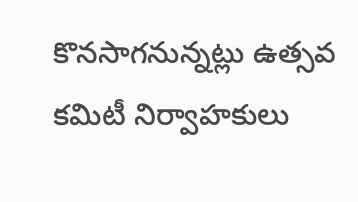కొనసాగనున్నట్లు ఉత్సవ కమిటీ నిర్వాహకులు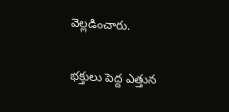వెల్లడించారు.

భక్తులు పెద్ద ఎత్తున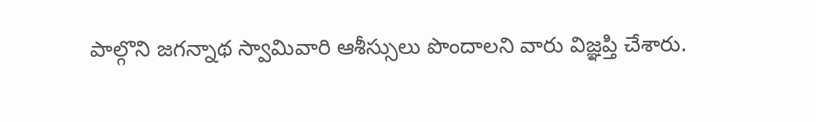పాల్గొని జగన్నాథ స్వామివారి ఆశీస్సులు పొందాలని వారు విజ్ఞప్తి చేశారు.